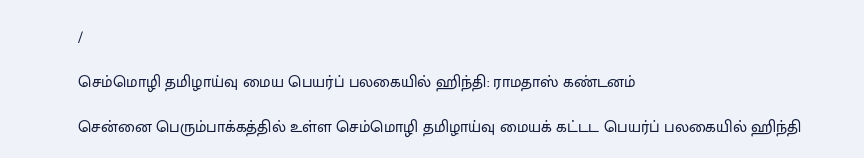/

செம்மொழி தமிழாய்வு மைய பெயர்ப் பலகையில் ஹிந்தி: ராமதாஸ் கண்டனம்

சென்னை பெரும்பாக்கத்தில் உள்ள செம்மொழி தமிழாய்வு மையக் கட்டட பெயர்ப் பலகையில் ஹிந்தி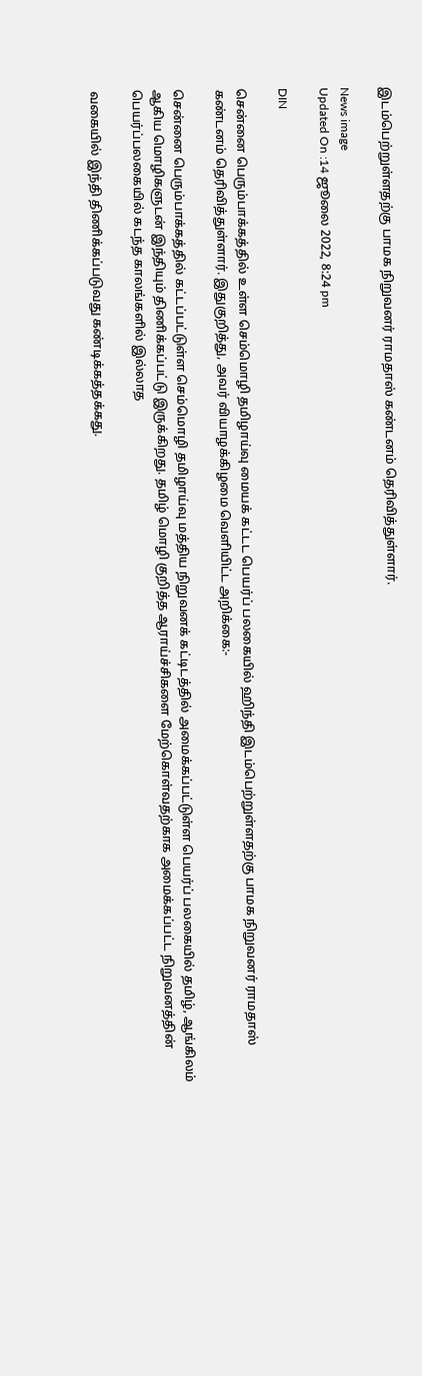இடம்பெற்றுள்ளதற்கு பாமக நிறுவனர் ராமதாஸ் கண்டனம் தெரிவித்துள்ளார்.

News image
Updated On :14 ஜூலை 2022, 8:24 pm

DIN

சென்னை பெரும்பாக்கத்தில் உள்ள செம்மொழி தமிழாய்வு மையக் கட்டட பெயர்ப் பலகையில் ஹிந்தி இடம்பெற்றுள்ளதற்கு பாமக நிறுவனர் ராமதாஸ் கண்டனம் தெரிவித்துள்ளார். இதுகுறித்து, அவர் வியாழக்கிழமை வெளியிட்ட அறிக்கை:-

சென்னை பெரும்பாக்கத்தில் கட்டப்பட்டுள்ள செம்மொழி தமிழாய்வு மத்திய நிறுவனக் கட்டிடத்தில் அமைக்கப்பட்டுள்ள பெயர்ப் பலகையில் தமிழ், ஆங்கிலம் ஆகிய மொழிகளுடன் இந்தியும் திணிக்கப்பட்டு இருக்கிறது. தமிழ் மொழி குறித்த ஆராய்ச்சிகளை மேற்கொள்வதற்காக அமைக்கப்பட்ட நிறுவனத்தின் பெயர்ப்பலகையில் கடந்த காலங்களில் இல்லாத

வகையில் இந்தி திணிக்கப்படுவது கண்டிக்கத்தக்கது.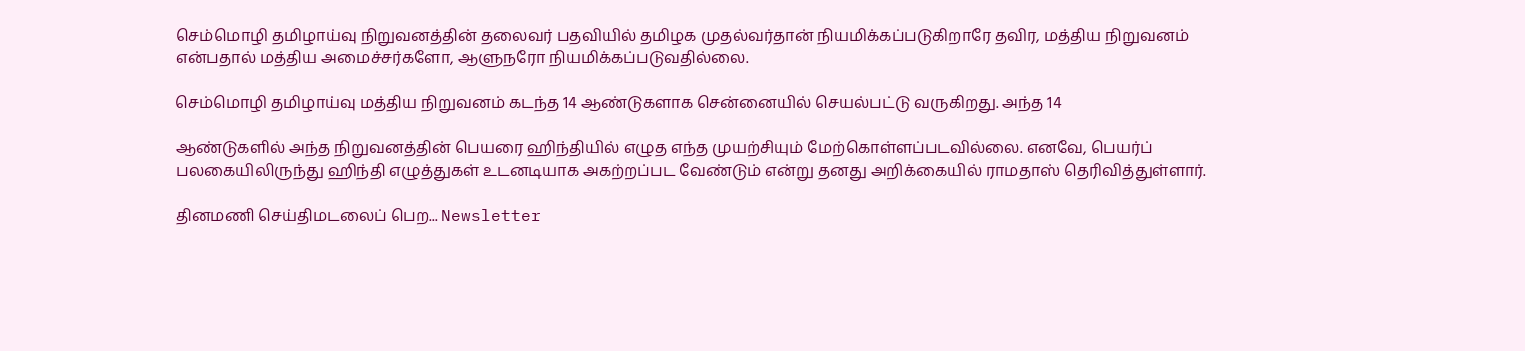செம்மொழி தமிழாய்வு நிறுவனத்தின் தலைவர் பதவியில் தமிழக முதல்வர்தான் நியமிக்கப்படுகிறாரே தவிர, மத்திய நிறுவனம் என்பதால் மத்திய அமைச்சர்களோ, ஆளுநரோ நியமிக்கப்படுவதில்லை.

செம்மொழி தமிழாய்வு மத்திய நிறுவனம் கடந்த 14 ஆண்டுகளாக சென்னையில் செயல்பட்டு வருகிறது. அந்த 14

ஆண்டுகளில் அந்த நிறுவனத்தின் பெயரை ஹிந்தியில் எழுத எந்த முயற்சியும் மேற்கொள்ளப்படவில்லை. எனவே, பெயர்ப் பலகையிலிருந்து ஹிந்தி எழுத்துகள் உடனடியாக அகற்றப்பட வேண்டும் என்று தனது அறிக்கையில் ராமதாஸ் தெரிவித்துள்ளார்.

தினமணி செய்திமடலைப் பெற... Newsletter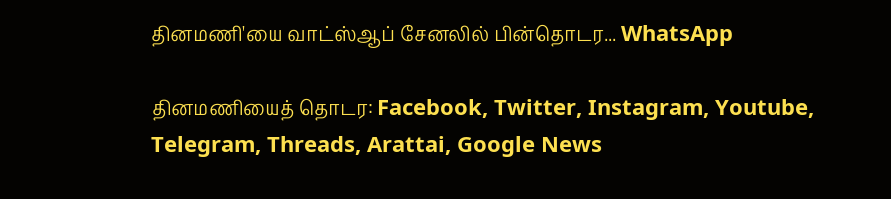தினமணி'யை வாட்ஸ்ஆப் சேனலில் பின்தொடர... WhatsApp

தினமணியைத் தொடர: Facebook, Twitter, Instagram, Youtube, Telegram, Threads, Arattai, Google News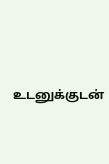உடனுக்குடன்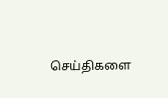செய்திகளை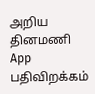அறிய தினமணி App பதிவிறக்கம்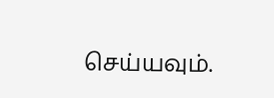செய்யவும்.